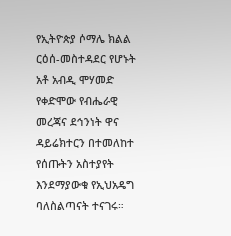የኢትዮጵያ ሶማሌ ክልል ርዕሰ-መስተዳደር የሆኑት አቶ አብዲ ሞሃመድ የቀድሞው የብሔራዊ መረጃና ደኅንነት ዋና ዳይሬክተርን በተመለከተ የሰጡትን አስተያየት እንደማያውቁ የኢህአዴግ ባለስልጣናት ተናገሩ።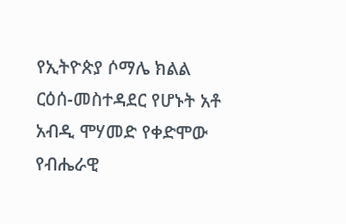የኢትዮጵያ ሶማሌ ክልል ርዕሰ-መስተዳደር የሆኑት አቶ አብዲ ሞሃመድ የቀድሞው የብሔራዊ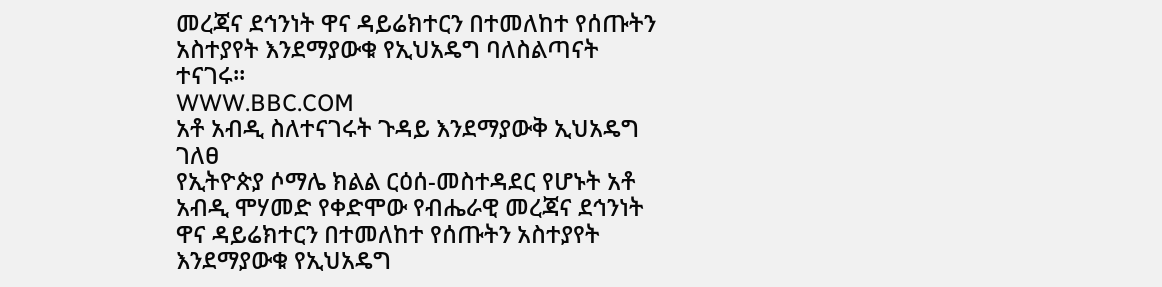መረጃና ደኅንነት ዋና ዳይሬክተርን በተመለከተ የሰጡትን አስተያየት እንደማያውቁ የኢህአዴግ ባለስልጣናት ተናገሩ።
WWW.BBC.COM
አቶ አብዲ ስለተናገሩት ጉዳይ እንደማያውቅ ኢህአዴግ ገለፀ
የኢትዮጵያ ሶማሌ ክልል ርዕሰ-መስተዳደር የሆኑት አቶ አብዲ ሞሃመድ የቀድሞው የብሔራዊ መረጃና ደኅንነት ዋና ዳይሬክተርን በተመለከተ የሰጡትን አስተያየት እንደማያውቁ የኢህአዴግ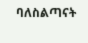ባለስልጣናት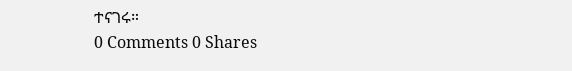ተናገሩ።
0 Comments 0 Shares